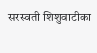सरस्वती शिशुवाटीका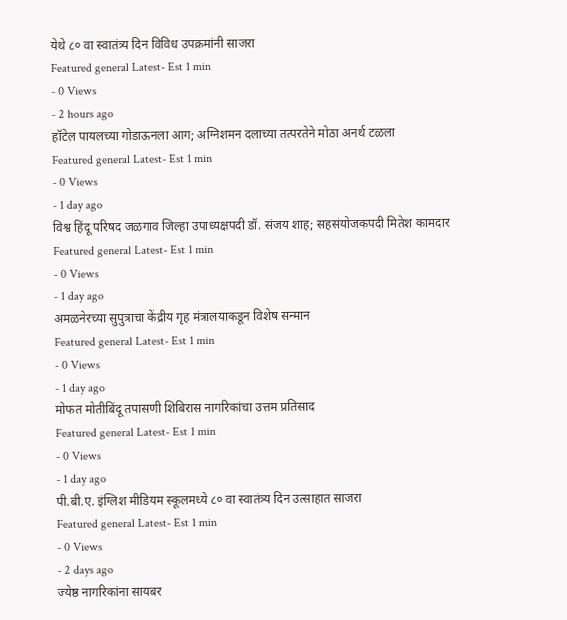येथे ८० वा स्वातंत्र्य दिन विविध उपक्रमांनी साजरा
Featured general Latest- Est 1 min
- 0 Views
- 2 hours ago
हॉटेल पायलच्या गोडाऊनला आग; अग्निशमन दलाच्या तत्परतेने मोठा अनर्थ टळला
Featured general Latest- Est 1 min
- 0 Views
- 1 day ago
विश्व हिंदू परिषद जळगाव जिल्हा उपाध्यक्षपदी डॉ. संजय शाह; सहसंयोजकपदी मितेश कामदार
Featured general Latest- Est 1 min
- 0 Views
- 1 day ago
अमळनेरच्या सुपुत्राचा केंद्रीय गृह मंत्रालयाकडून विशेष सन्मान
Featured general Latest- Est 1 min
- 0 Views
- 1 day ago
मोफत मोतीबिंदू तपासणी शिबिरास नागरिकांचा उत्तम प्रतिसाद
Featured general Latest- Est 1 min
- 0 Views
- 1 day ago
पी.बी.ए. इंग्लिश मीडियम स्कूलमध्ये ८० वा स्वातंत्र्य दिन उत्साहात साजरा
Featured general Latest- Est 1 min
- 0 Views
- 2 days ago
ज्येष्ठ नागरिकांना सायबर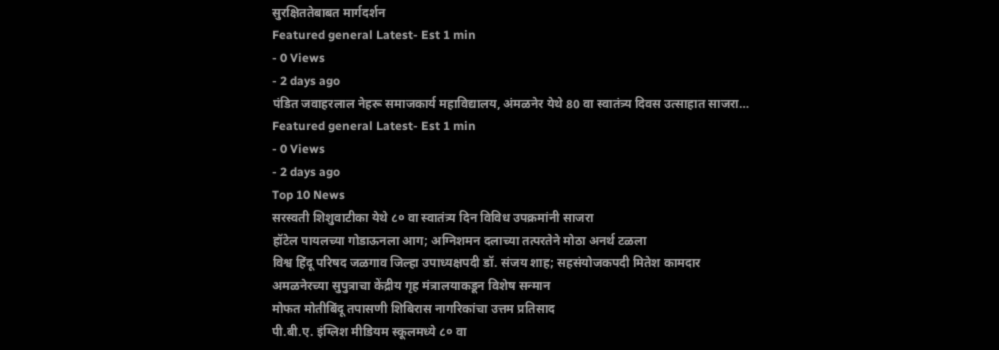सुरक्षिततेबाबत मार्गदर्शन
Featured general Latest- Est 1 min
- 0 Views
- 2 days ago
पंडित जवाहरलाल नेहरू समाजकार्य महाविद्यालय, अंमळनेर येथे 80 वा स्वातंत्र्य दिवस उत्साहात साजरा…
Featured general Latest- Est 1 min
- 0 Views
- 2 days ago
Top 10 News
सरस्वती शिशुवाटीका येथे ८० वा स्वातंत्र्य दिन विविध उपक्रमांनी साजरा
हॉटेल पायलच्या गोडाऊनला आग; अग्निशमन दलाच्या तत्परतेने मोठा अनर्थ टळला
विश्व हिंदू परिषद जळगाव जिल्हा उपाध्यक्षपदी डॉ. संजय शाह; सहसंयोजकपदी मितेश कामदार
अमळनेरच्या सुपुत्राचा केंद्रीय गृह मंत्रालयाकडून विशेष सन्मान
मोफत मोतीबिंदू तपासणी शिबिरास नागरिकांचा उत्तम प्रतिसाद
पी.बी.ए. इंग्लिश मीडियम स्कूलमध्ये ८० वा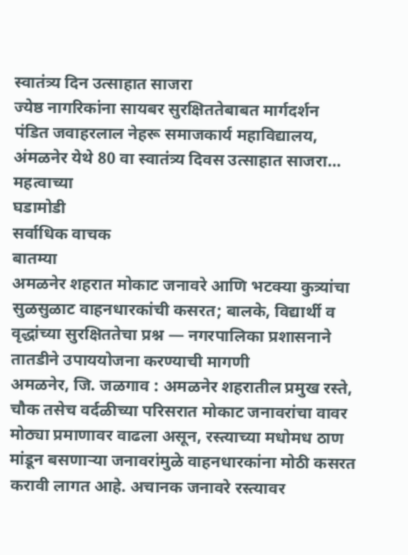स्वातंत्र्य दिन उत्साहात साजरा
ज्येष्ठ नागरिकांना सायबर सुरक्षिततेबाबत मार्गदर्शन
पंडित जवाहरलाल नेहरू समाजकार्य महाविद्यालय, अंमळनेर येथे 80 वा स्वातंत्र्य दिवस उत्साहात साजरा…
महत्वाच्या
घडामोडी
सर्वाधिक वाचक
बातम्या
अमळनेर शहरात मोकाट जनावरे आणि भटक्या कुत्र्यांचा सुळसुळाट वाहनधारकांची कसरत; बालके, विद्यार्थी व वृद्धांच्या सुरक्षिततेचा प्रश्न — नगरपालिका प्रशासनाने तातडीने उपाययोजना करण्याची मागणी
अमळनेर, जि. जळगाव : अमळनेर शहरातील प्रमुख रस्ते, चौक तसेच वर्दळीच्या परिसरात मोकाट जनावरांचा वावर मोठ्या प्रमाणावर वाढला असून, रस्त्याच्या मधोमध ठाण मांडून बसणाऱ्या जनावरांमुळे वाहनधारकांना मोठी कसरत करावी लागत आहे. अचानक जनावरे रस्त्यावर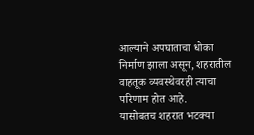आल्याने अपघाताचा धोका निर्माण झाला असून, शहरातील वाहतूक व्यवस्थेवरही त्याचा परिणाम होत आहे.
यासोबतच शहरात भटक्या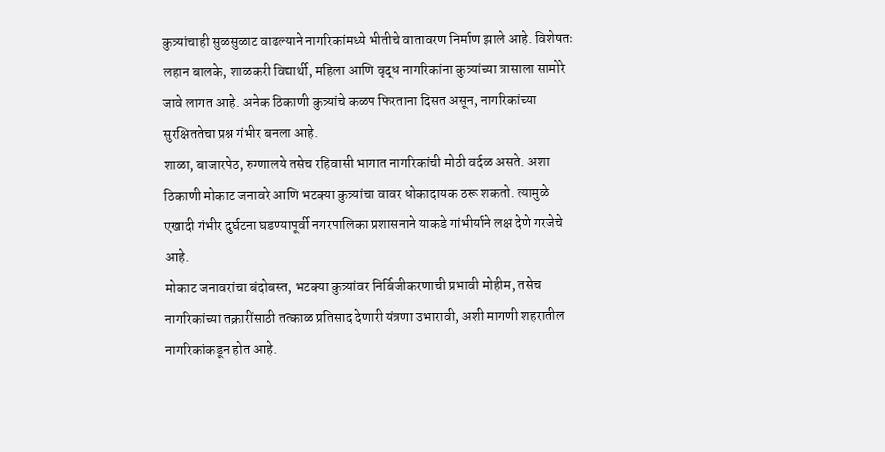कुत्र्यांचाही सुळसुळाट वाढल्याने नागरिकांमध्ये भीतीचे वातावरण निर्माण झाले आहे. विशेषतः लहान बालके, शाळकरी विद्यार्थी, महिला आणि वृद्ध नागरिकांना कुत्र्यांच्या त्रासाला सामोरे जावे लागत आहे. अनेक ठिकाणी कुत्र्यांचे कळप फिरताना दिसत असून, नागरिकांच्या सुरक्षिततेचा प्रश्न गंभीर बनला आहे.
शाळा, बाजारपेठ, रुग्णालये तसेच रहिवासी भागात नागरिकांची मोठी वर्दळ असते. अशा ठिकाणी मोकाट जनावरे आणि भटक्या कुत्र्यांचा वावर धोकादायक ठरू शकतो. त्यामुळे एखादी गंभीर दुर्घटना घडण्यापूर्वी नगरपालिका प्रशासनाने याकडे गांभीर्याने लक्ष देणे गरजेचे आहे.
मोकाट जनावरांचा बंदोबस्त, भटक्या कुत्र्यांवर निर्बिजीकरणाची प्रभावी मोहीम, तसेच नागरिकांच्या तक्रारींसाठी तत्काळ प्रतिसाद देणारी यंत्रणा उभारावी, अशी मागणी शहरातील नागरिकांकडून होत आहे.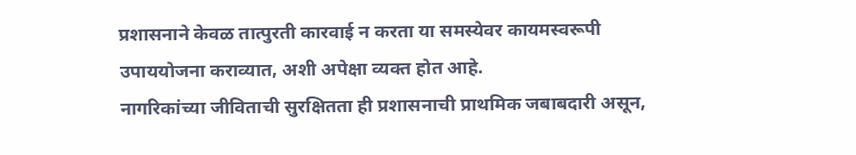प्रशासनाने केवळ तात्पुरती कारवाई न करता या समस्येवर कायमस्वरूपी उपाययोजना कराव्यात, अशी अपेक्षा व्यक्त होत आहे.
नागरिकांच्या जीविताची सुरक्षितता ही प्रशासनाची प्राथमिक जबाबदारी असून,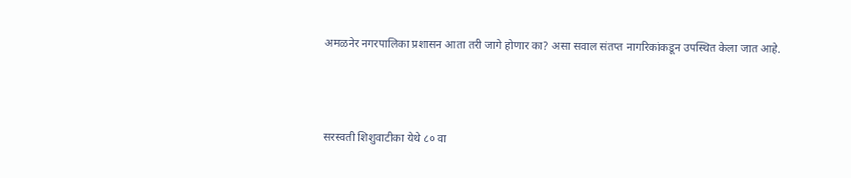अमळनेर नगरपालिका प्रशासन आता तरी जागे होणार का? असा सवाल संतप्त नागरिकांकडून उपस्थित केला जात आहे.



सरस्वती शिशुवाटीका येथे ८० वा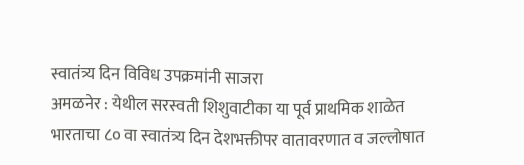स्वातंत्र्य दिन विविध उपक्रमांनी साजरा
अमळनेर : येथील सरस्वती शिशुवाटीका या पूर्व प्राथमिक शाळेत भारताचा ८० वा स्वातंत्र्य दिन देशभक्तीपर वातावरणात व जल्लोषात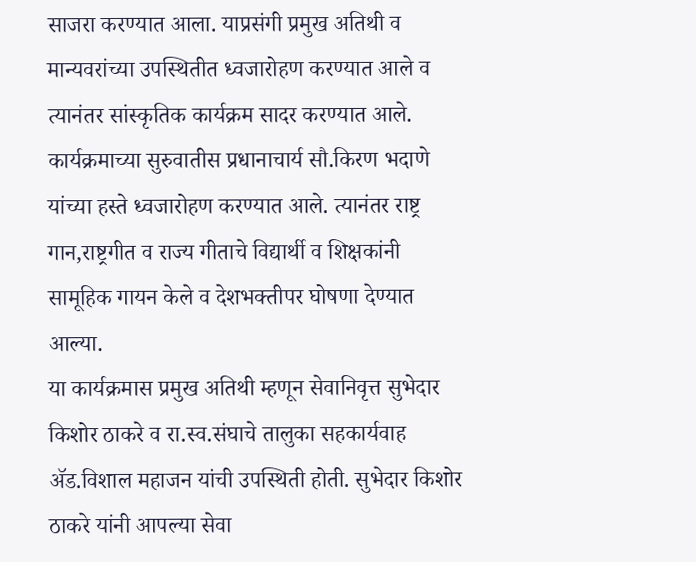साजरा करण्यात आला. याप्रसंगी प्रमुख अतिथी व मान्यवरांच्या उपस्थितीत ध्वजारोहण करण्यात आले व त्यानंतर सांस्कृतिक कार्यक्रम सादर करण्यात आले.
कार्यक्रमाच्या सुरुवातीस प्रधानाचार्य सौ.किरण भदाणे यांच्या हस्ते ध्वजारोहण करण्यात आले. त्यानंतर राष्ट्र गान,राष्ट्रगीत व राज्य गीताचे विद्यार्थी व शिक्षकांनी सामूहिक गायन केले व देशभक्तीपर घोषणा देण्यात आल्या.
या कार्यक्रमास प्रमुख अतिथी म्हणून सेवानिवृत्त सुभेदार किशोर ठाकरे व रा.स्व.संघाचे तालुका सहकार्यवाह ॲड.विशाल महाजन यांची उपस्थिती होती. सुभेदार किशोर ठाकरे यांनी आपल्या सेवा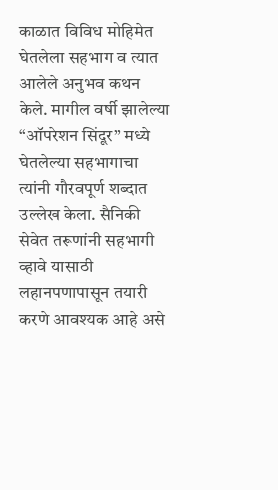काळात विविध मोहिमेत घेतलेला सहभाग व त्यात आलेले अनुभव कथन केले. मागील वर्षी झालेल्या “ऑपरेशन सिंदूर” मध्ये घेतलेल्या सहभागाचा त्यांनी गौरवपूर्ण शब्दात उल्लेख केला. सैनिकी सेवेत तरूणांनी सहभागी व्हावे यासाठी लहानपणापासून तयारी करणे आवश्यक आहे असे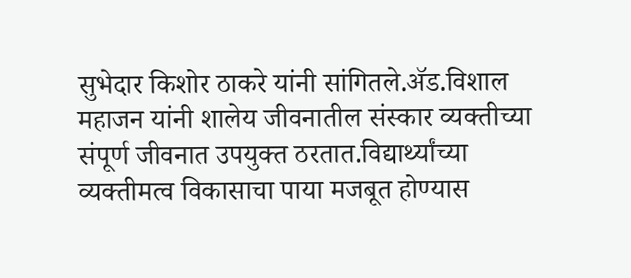सुभेदार किशोर ठाकरे यांनी सांगितले.ॲड.विशाल महाजन यांनी शालेय जीवनातील संस्कार व्यक्तीच्या संपूर्ण जीवनात उपयुक्त ठरतात.विद्यार्थ्यांच्या व्यक्तीमत्व विकासाचा पाया मजबूत होण्यास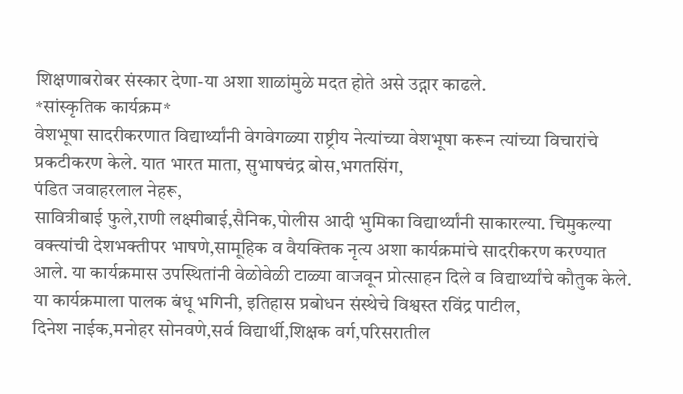शिक्षणाबरोबर संस्कार देणा-या अशा शाळांमुळे मदत होते असे उद्गार काढले.
*सांस्कृतिक कार्यक्रम*
वेशभूषा सादरीकरणात विद्यार्थ्यांनी वेगवेगळ्या राष्ट्रीय नेत्यांच्या वेशभूषा करून त्यांच्या विचारांचे प्रकटीकरण केले. यात भारत माता, सुभाषचंद्र बोस,भगतसिंग,
पंडित जवाहरलाल नेहरू,
सावित्रीबाई फुले,राणी लक्ष्मीबाई,सैनिक,पोलीस आदी भुमिका विद्यार्थ्यांनी साकारल्या. चिमुकल्या वक्त्यांची देशभक्तीपर भाषणे,सामूहिक व वैयक्तिक नृत्य अशा कार्यक्रमांचे सादरीकरण करण्यात आले. या कार्यक्रमास उपस्थितांनी वेळोवेळी टाळ्या वाजवून प्रोत्साहन दिले व विद्यार्थ्यांचे कौतुक केले.
या कार्यक्रमाला पालक बंधू भगिनी, इतिहास प्रबोधन संस्थेचे विश्वस्त रविंद्र पाटील,
दिनेश नाईक,मनोहर सोनवणे,सर्व विद्यार्थी,शिक्षक वर्ग,परिसरातील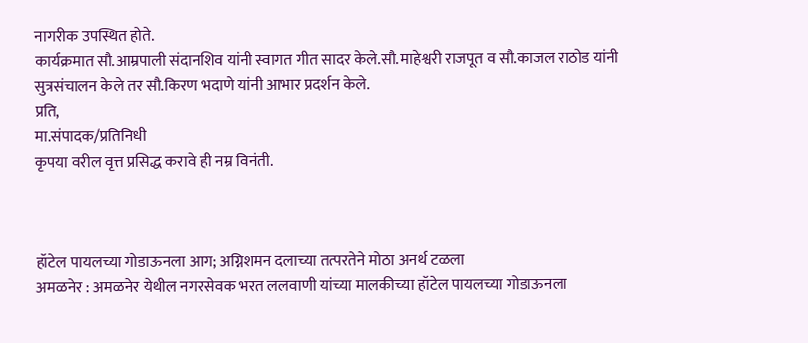नागरीक उपस्थित होते.
कार्यक्रमात सौ.आम्रपाली संदानशिव यांनी स्वागत गीत सादर केले.सौ.माहेश्वरी राजपूत व सौ.काजल राठोड यांनी सुत्रसंचालन केले तर सौ.किरण भदाणे यांनी आभार प्रदर्शन केले.
प्रति,
मा.संपादक/प्रतिनिधी
कृपया वरील वृत्त प्रसिद्ध करावे ही नम्र विनंती.



हॉटेल पायलच्या गोडाऊनला आग; अग्निशमन दलाच्या तत्परतेने मोठा अनर्थ टळला
अमळनेर : अमळनेर येथील नगरसेवक भरत ललवाणी यांच्या मालकीच्या हॉटेल पायलच्या गोडाऊनला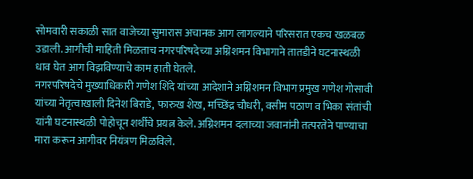सोमवारी सकाळी सात वाजेच्या सुमारास अचानक आग लागल्याने परिसरात एकच खळबळ उडाली. आगीची माहिती मिळताच नगरपरिषदेच्या अग्निशमन विभागाने तातडीने घटनास्थळी धाव घेत आग विझविण्याचे काम हाती घेतले.
नगरपरिषदेचे मुख्याधिकारी गणेश शिंदे यांच्या आदेशाने अग्निशमन विभाग प्रमुख गणेश गोसावी यांच्या नेतृत्वाखाली दिनेश बिराडे, फारुख शेख, मच्छिंद्र चौधरी, वसीम पठाण व भिका संतांची यांनी घटनास्थळी पोहोचून शर्थीचे प्रयत्न केले. अग्निशमन दलाच्या जवानांनी तत्परतेने पाण्याचा मारा करून आगीवर नियंत्रण मिळविले.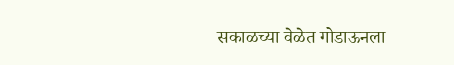सकाळच्या वेळेत गोडाऊनला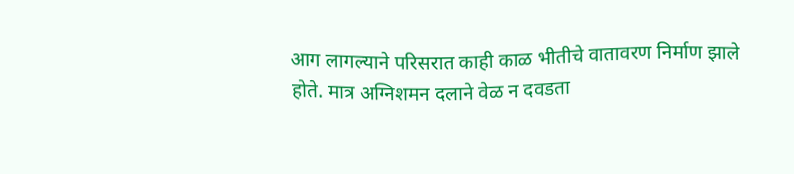आग लागल्याने परिसरात काही काळ भीतीचे वातावरण निर्माण झाले होते. मात्र अग्निशमन दलाने वेळ न दवडता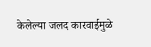केलेल्या जलद कारवाईमुळे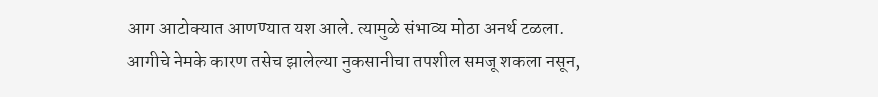आग आटोक्यात आणण्यात यश आले. त्यामुळे संभाव्य मोठा अनर्थ टळला.
आगीचे नेमके कारण तसेच झालेल्या नुकसानीचा तपशील समजू शकला नसून,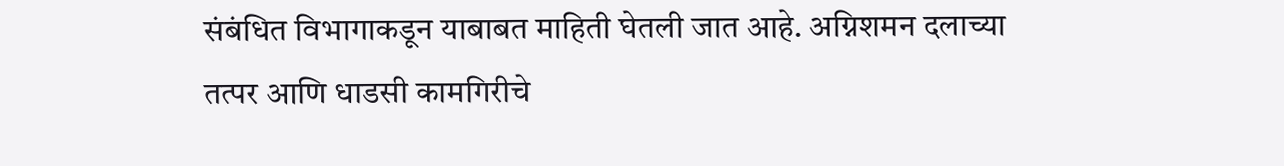संबंधित विभागाकडून याबाबत माहिती घेतली जात आहे. अग्निशमन दलाच्या तत्पर आणि धाडसी कामगिरीचे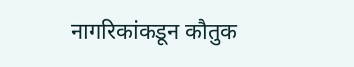नागरिकांकडून कौतुक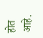होत आहे.